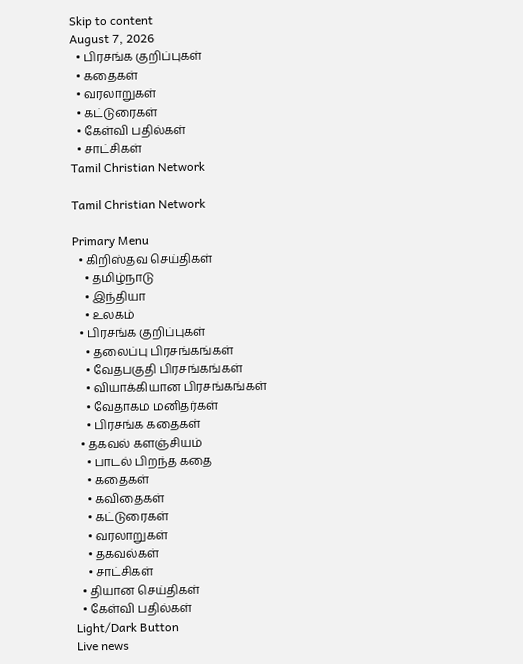Skip to content
August 7, 2026
  • பிரசங்க குறிப்புகள்
  • கதைகள்
  • வரலாறுகள்
  • கட்டுரைகள்
  • கேள்வி பதில்கள்
  • சாட்சிகள்
Tamil Christian Network

Tamil Christian Network

Primary Menu
  • கிறிஸ்தவ செய்திகள்
    • தமிழ்நாடு
    • இந்தியா
    • உலகம்
  • பிரசங்க குறிப்புகள்
    • தலைப்பு பிரசங்கங்கள்
    • வேதபகுதி பிரசங்கங்கள்
    • வியாக்கியான பிரசங்கங்கள்
    • வேதாகம மனிதர்கள்
    • பிரசங்க கதைகள்
  • தகவல் களஞ்சியம்
    • பாடல் பிறந்த கதை
    • கதைகள்
    • கவிதைகள்
    • கட்டுரைகள்
    • வரலாறுகள்
    • தகவல்கள்
    • சாட்சிகள்
  • தியான செய்திகள்
  • கேள்வி பதில்கள்
Light/Dark Button
Live news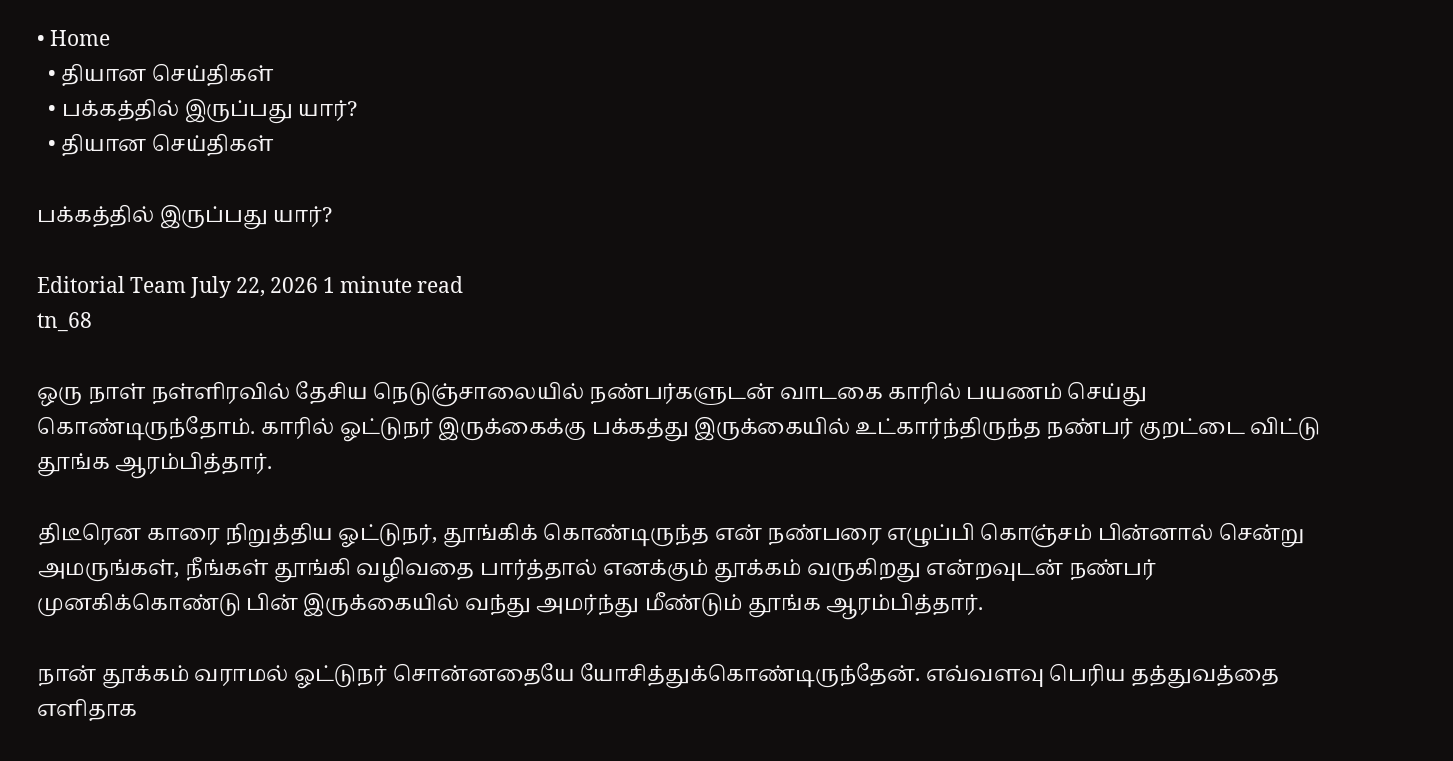• Home
  • தியான செய்திகள்
  • பக்கத்தில் இருப்பது யார்?
  • தியான செய்திகள்

பக்கத்தில் இருப்பது யார்?

Editorial Team July 22, 2026 1 minute read
tn_68

ஒரு நாள் நள்ளிரவில் தேசிய நெடுஞ்சாலையில் நண்பர்களுடன் வாடகை காரில் பயணம் செய்து கொண்டிருந்தோம். காரில் ஓட்டுநர் இருக்கைக்கு பக்கத்து இருக்கையில் உட்கார்ந்திருந்த நண்பர் குறட்டை விட்டு தூங்க ஆரம்பித்தார்.

திடீரென காரை நிறுத்திய ஓட்டுநர், தூங்கிக் கொண்டிருந்த என் நண்பரை எழுப்பி கொஞ்சம் பின்னால் சென்று அமருங்கள், நீங்கள் தூங்கி வழிவதை பார்த்தால் எனக்கும் தூக்கம் வருகிறது என்றவுடன் நண்பர் முனகிக்கொண்டு பின் இருக்கையில் வந்து அமர்ந்து மீண்டும் தூங்க ஆரம்பித்தார்.

நான் தூக்கம் வராமல் ஓட்டுநர் சொன்னதையே யோசித்துக்கொண்டிருந்தேன். எவ்வளவு பெரிய தத்துவத்தை எளிதாக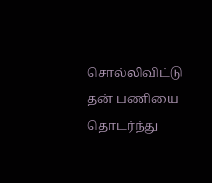சொல்லிவிட்டு தன் பணியை தொடர்ந்து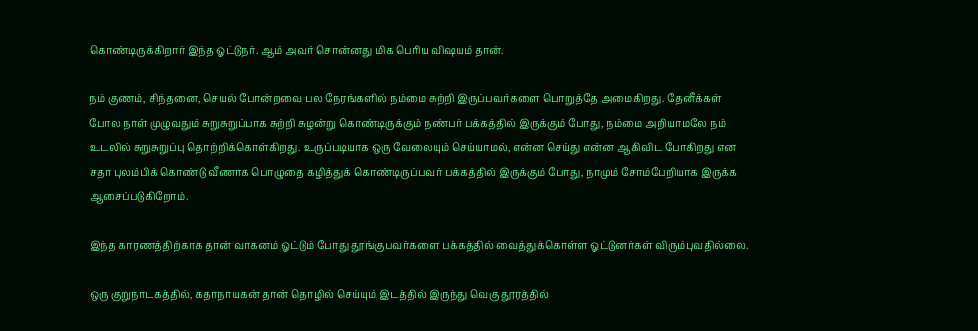கொண்டிருக்கிறார் இந்த ஓட்டுநர். ஆம் அவர் சொன்னது மிக பெரிய விஷயம் தான்.

நம் குணம், சிந்தனை, செயல் போன்றவை பல நேரங்களில் நம்மை சுற்றி இருப்பவர்களை பொறுத்தே அமைகிறது. தேனீக்கள் போல நாள் முழுவதும் சுறுசுறுப்பாக சுற்றி சுழன்று கொண்டிருக்கும் நண்பர் பக்கத்தில் இருக்கும் போது, நம்மை அறியாமலே நம் உடலில் சுறுசுறுப்பு தொற்றிக்கொள்கிறது. உருப்படியாக ஒரு வேலையும் செய்யாமல், என்ன செய்து என்ன ஆகிவிட போகிறது என சதா புலம்பிக் கொண்டு வீணாக பொழுதை கழித்துக் கொண்டிருப்பவர் பக்கத்தில் இருக்கும் போது, நாமும் சோம்பேறியாக இருக்க ஆசைப்படுகிறோம்.

இந்த காரணத்திற்காக தான் வாகனம் ஓட்டும் போது தூங்குபவர்களை பக்கத்தில் வைத்துக்கொள்ள ஓட்டுனர்கள் விரும்புவதில்லை.

ஒரு குறுநாடகத்தில், கதாநாயகன் தான் தொழில் செய்யும் இடத்தில் இருந்து வெகு தூரத்தில்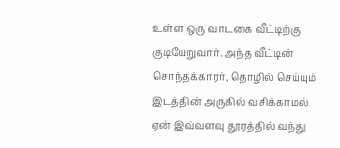உள்ள ஒரு வாடகை வீட்டிற்கு குடியேறுவார். அந்த வீட்டின் சொந்தக்காரர், தொழில் செய்யும் இடத்தின் அருகில் வசிக்காமல் ஏன் இவ்வளவு தூரத்தில் வந்து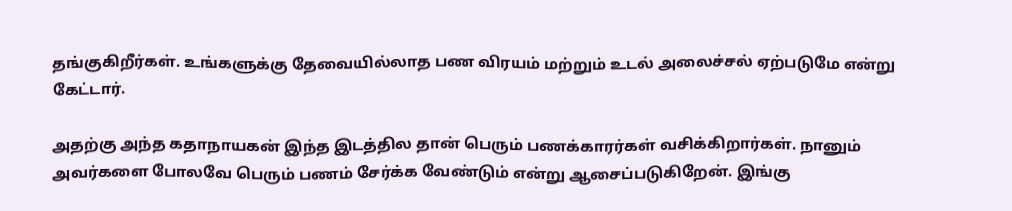தங்குகிறீர்கள். உங்களுக்கு தேவையில்லாத பண விரயம் மற்றும் உடல் அலைச்சல் ஏற்படுமே என்று கேட்டார்.

அதற்கு அந்த கதாநாயகன் இந்த இடத்தில தான் பெரும் பணக்காரர்கள் வசிக்கிறார்கள். நானும் அவர்களை போலவே பெரும் பணம் சேர்க்க வேண்டும் என்று ஆசைப்படுகிறேன். இங்கு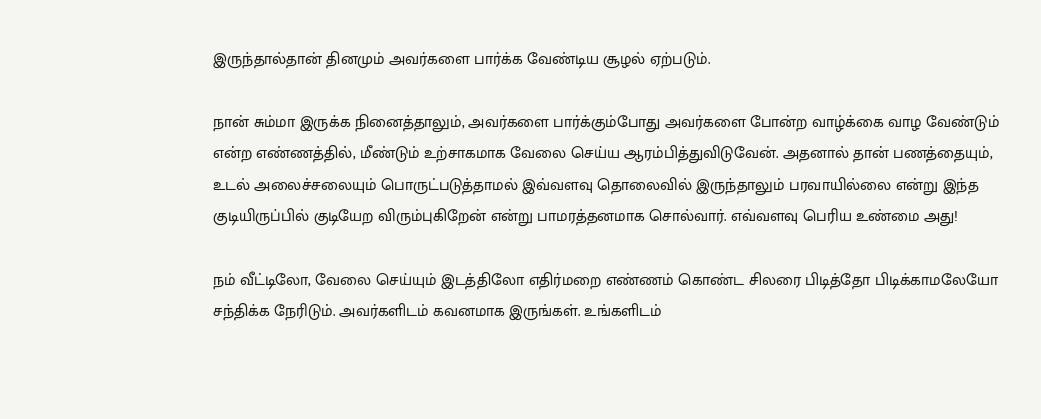இருந்தால்தான் தினமும் அவர்களை பார்க்க வேண்டிய சூழல் ஏற்படும்.

நான் சும்மா இருக்க நினைத்தாலும், அவர்களை பார்க்கும்போது அவர்களை போன்ற வாழ்க்கை வாழ வேண்டும் என்ற எண்ணத்தில், மீண்டும் உற்சாகமாக வேலை செய்ய ஆரம்பித்துவிடுவேன். அதனால் தான் பணத்தையும், உடல் அலைச்சலையும் பொருட்படுத்தாமல் இவ்வளவு தொலைவில் இருந்தாலும் பரவாயில்லை என்று இந்த குடியிருப்பில் குடியேற விரும்புகிறேன் என்று பாமரத்தனமாக சொல்வார். எவ்வளவு பெரிய உண்மை அது!

நம் வீட்டிலோ, வேலை செய்யும் இடத்திலோ எதிர்மறை எண்ணம் கொண்ட சிலரை பிடித்தோ பிடிக்காமலேயோ சந்திக்க நேரிடும். அவர்களிடம் கவனமாக இருங்கள். உங்களிடம்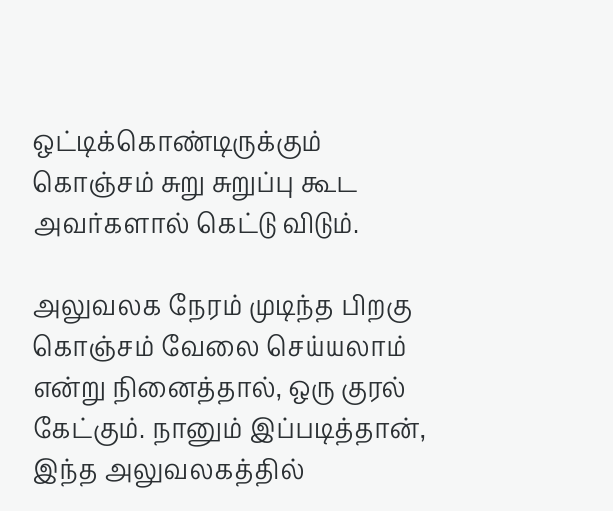ஒட்டிக்கொண்டிருக்கும் கொஞ்சம் சுறு சுறுப்பு கூட அவர்களால் கெட்டு விடும்.

அலுவலக நேரம் முடிந்த பிறகு கொஞ்சம் வேலை செய்யலாம் என்று நினைத்தால், ஒரு குரல் கேட்கும். நானும் இப்படித்தான், இந்த அலுவலகத்தில்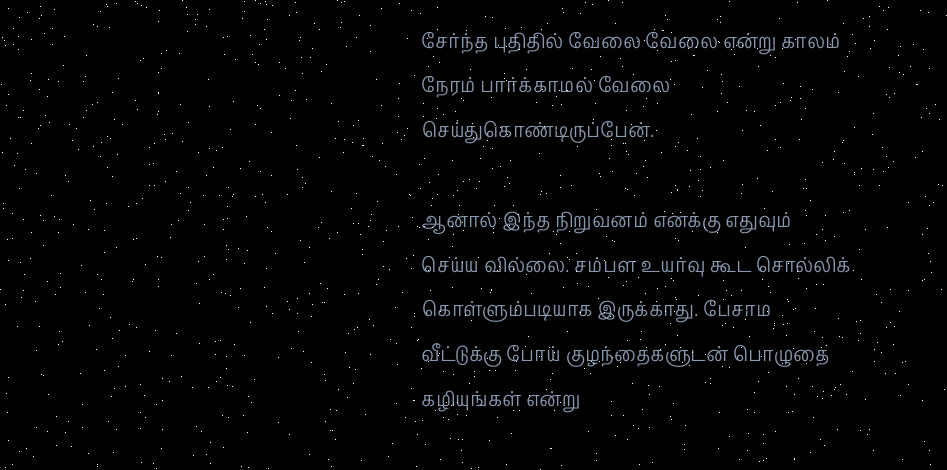சேர்ந்த புதிதில் வேலை வேலை என்று காலம் நேரம் பார்க்காமல் வேலை செய்துகொண்டிருப்பேன்.

ஆனால் இந்த நிறுவனம் எனக்கு எதுவும் செய்ய வில்லை. சம்பள உயர்வு கூட சொல்லிக் கொள்ளும்படியாக இருக்காது. பேசாம வீட்டுக்கு போய் குழந்தைகளுடன் பொழுதை கழியுங்கள் என்று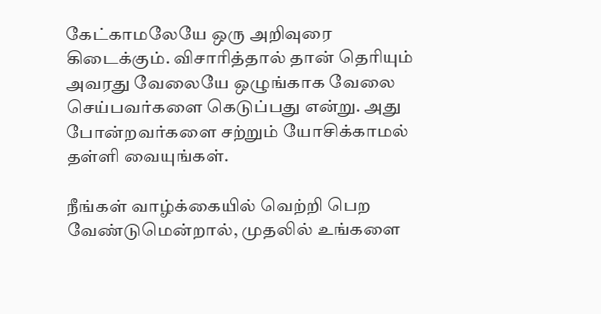கேட்காமலேயே ஒரு அறிவுரை கிடைக்கும். விசாரித்தால் தான் தெரியும் அவரது வேலையே ஒழுங்காக வேலை செய்பவர்களை கெடுப்பது என்று. அது போன்றவர்களை சற்றும் யோசிக்காமல் தள்ளி வையுங்கள்.

நீங்கள் வாழ்க்கையில் வெற்றி பெற வேண்டுமென்றால், முதலில் உங்களை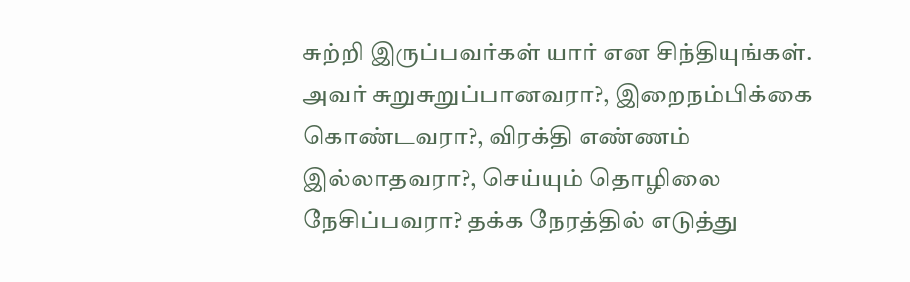சுற்றி இருப்பவர்கள் யார் என சிந்தியுங்கள். அவர் சுறுசுறுப்பானவரா?, இறைநம்பிக்கை கொண்டவரா?, விரக்தி எண்ணம் இல்லாதவரா?, செய்யும் தொழிலை நேசிப்பவரா? தக்க நேரத்தில் எடுத்து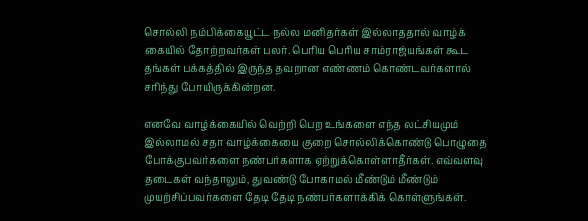சொல்லி நம்பிக்கையூட்ட நல்ல மனிதர்கள் இல்லாததால் வாழ்க் கையில் தோற்றவர்கள் பலர். பெரிய பெரிய சாம்ராஜ்யங்கள் கூட தங்கள் பக்கத்தில் இருந்த தவறான எண்ணம் கொண்டவர்களால் சரிந்து போயிருக்கின்றன.

எனவே வாழ்க்கையில் வெற்றி பெற உங்களை எந்த லட்சியமும் இல்லாமல் சதா வாழ்க்கையை குறை சொல்லிக்கொண்டு பொழுதை போக்குபவர்களை நண்பர்களாக ஏற்றுக்கொள்ளாதீர்கள். எவ்வளவு தடைகள் வந்தாலும், துவண்டு போகாமல் மீண்டும் மீண்டும் முயற்சிப்பவர்களை தேடி தேடி நண்பர்களாக்கிக் கொள்ளுங்கள்.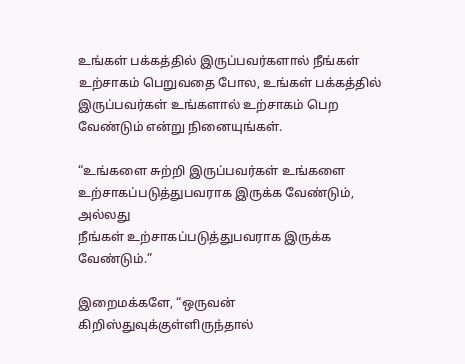உங்கள் பக்கத்தில் இருப்பவர்களால் நீங்கள் உற்சாகம் பெறுவதை போல, உங்கள் பக்கத்தில் இருப்பவர்கள் உங்களால் உற்சாகம் பெற வேண்டும் என்று நினையுங்கள்.

“உங்களை சுற்றி இருப்பவர்கள் உங்களை
உற்சாகப்படுத்துபவராக இருக்க வேண்டும், அல்லது
நீங்கள் உற்சாகப்படுத்துபவராக இருக்க வேண்டும்.”

இறைமக்களே, “ஒருவன் கிறிஸ்துவுக்குள்ளிருந்தால்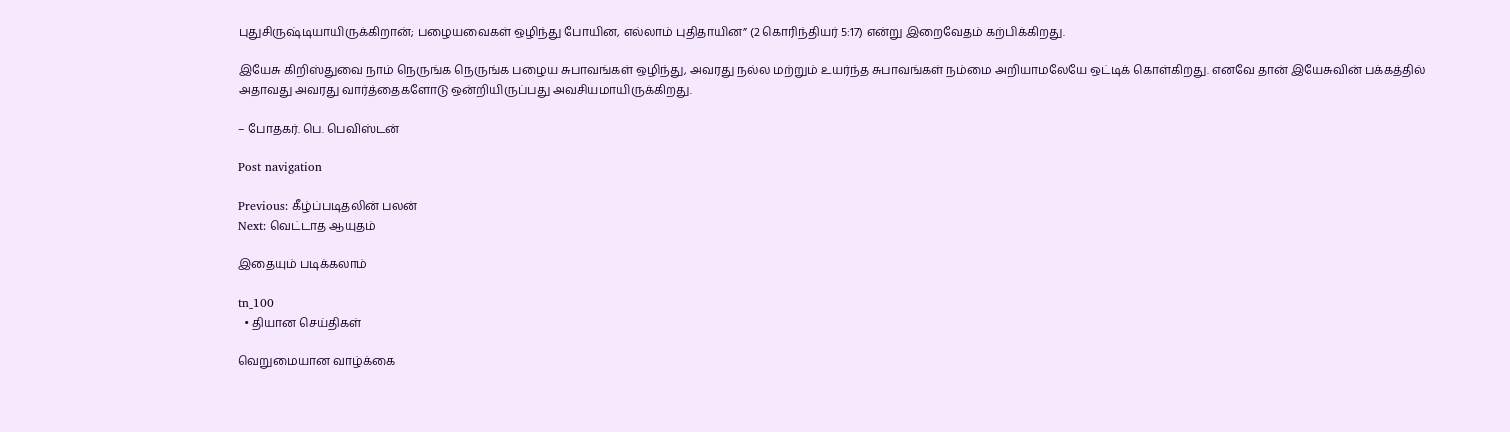புதுசிருஷ்டியாயிருக்கிறான்; பழையவைகள் ஒழிந்து போயின, எல்லாம் புதிதாயின” (2 கொரிந்தியர் 5:17) என்று இறைவேதம் கற்பிக்கிறது.

இயேசு கிறிஸ்துவை நாம் நெருங்க நெருங்க பழைய சுபாவங்கள் ஒழிந்து, அவரது நல்ல மற்றும் உயர்ந்த சுபாவங்கள் நம்மை அறியாமலேயே ஒட்டிக் கொள்கிறது. எனவே தான் இயேசுவின் பக்கத்தில் அதாவது அவரது வார்த்தைகளோடு ஒன்றியிருப்பது அவசியமாயிருக்கிறது.

– போதகர். பெ. பெவிஸ்டன்

Post navigation

Previous: கீழ்ப்படிதலின் பலன்
Next: வெட்டாத ஆயுதம்

இதையும் படிக்கலாம்

tn_100
  • தியான செய்திகள்

வெறுமையான வாழ்க்கை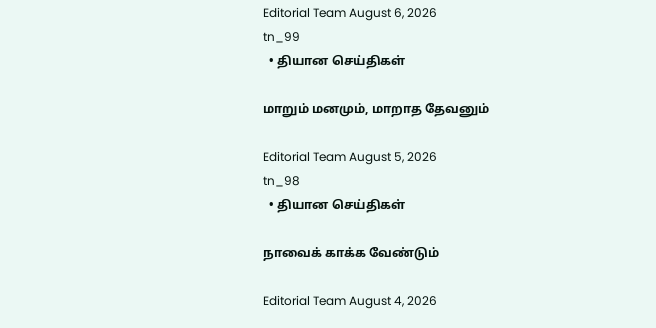Editorial Team August 6, 2026
tn_99
  • தியான செய்திகள்

மாறும் மனமும், மாறாத தேவனும்

Editorial Team August 5, 2026
tn_98
  • தியான செய்திகள்

நாவைக் காக்க வேண்டும்

Editorial Team August 4, 2026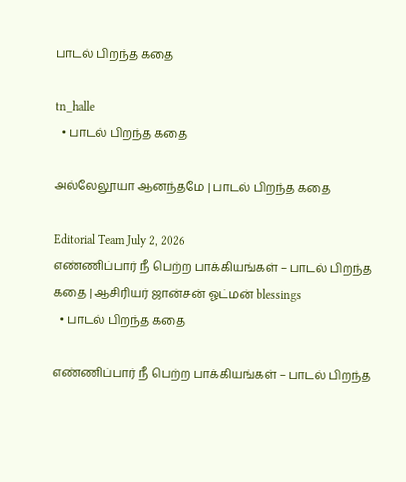பாடல் பிறந்த கதை

tn_halle
  • பாடல் பிறந்த கதை

அல்லேலூயா ஆனந்தமே | பாடல் பிறந்த கதை

Editorial Team July 2, 2026
எண்ணிப்பார் நீ பெற்ற பாக்கியங்கள் – பாடல் பிறந்த கதை | ஆசிரியர் ஜான்சன் ஓட்மன் blessings
  • பாடல் பிறந்த கதை

எண்ணிப்பார் நீ பெற்ற பாக்கியங்கள் – பாடல் பிறந்த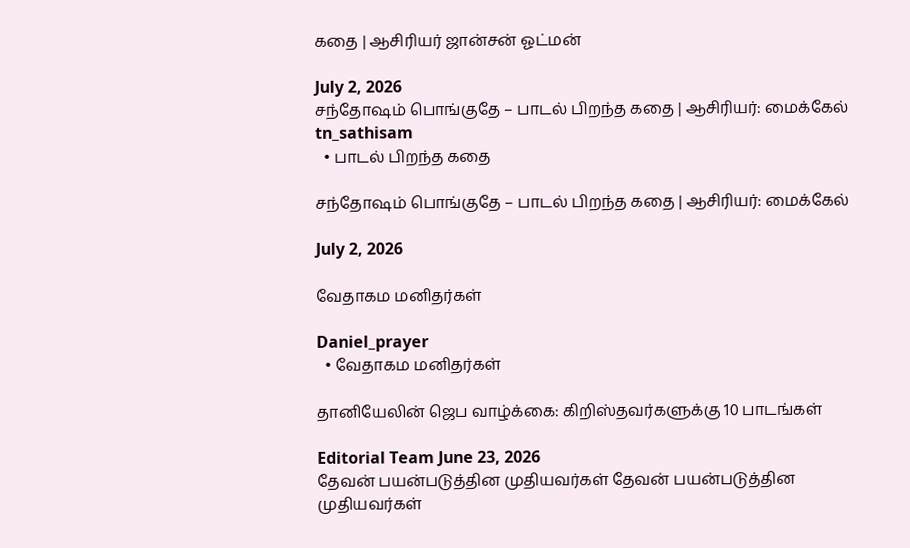கதை | ஆசிரியர் ஜான்சன் ஓட்மன்

July 2, 2026
சந்தோஷம் பொங்குதே – பாடல் பிறந்த கதை | ஆசிரியர்: மைக்கேல் tn_sathisam
  • பாடல் பிறந்த கதை

சந்தோஷம் பொங்குதே – பாடல் பிறந்த கதை | ஆசிரியர்: மைக்கேல்

July 2, 2026

வேதாகம மனிதர்கள்

Daniel_prayer
  • வேதாகம மனிதர்கள்

தானியேலின் ஜெப வாழ்க்கை: கிறிஸ்தவர்களுக்கு 10 பாடங்கள்

Editorial Team June 23, 2026
தேவன் பயன்படுத்தின முதியவர்கள் தேவன் பயன்படுத்தின முதியவர்கள்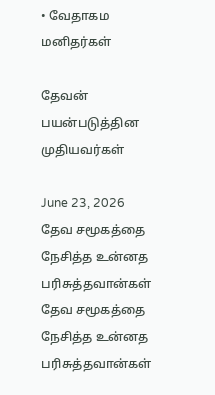• வேதாகம மனிதர்கள்

தேவன் பயன்படுத்தின முதியவர்கள்

June 23, 2026
தேவ சமூகத்தை நேசித்த உன்னத பரிசுத்தவான்கள் தேவ சமூகத்தை நேசித்த உன்னத பரிசுத்தவான்கள்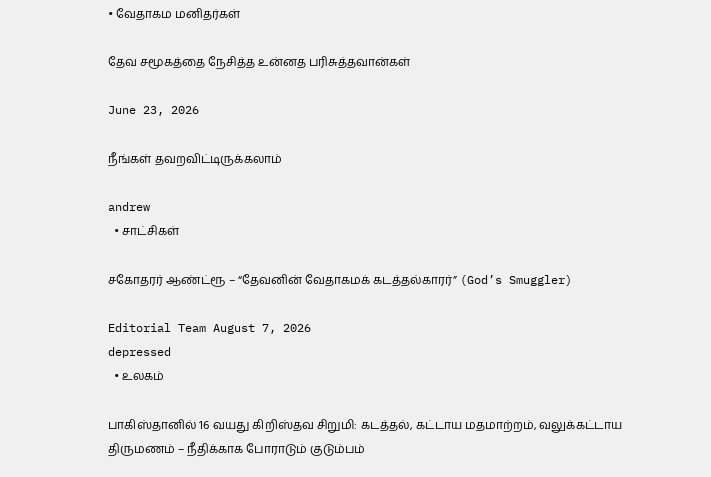• வேதாகம மனிதர்கள்

தேவ சமூகத்தை நேசித்த உன்னத பரிசுத்தவான்கள்

June 23, 2026

நீங்கள் தவறவிட்டிருக்கலாம்

andrew
  • சாட்சிகள்

சகோதரர் ஆண்ட்ரூ – “தேவனின் வேதாகமக் கடத்தல்காரர்” (God’s Smuggler)

Editorial Team August 7, 2026
depressed
  • உலகம்

பாகிஸ்தானில் 16 வயது கிறிஸ்தவ சிறுமி: கடத்தல், கட்டாய மதமாற்றம், வலுக்கட்டாய திருமணம் – நீதிக்காக போராடும் குடும்பம்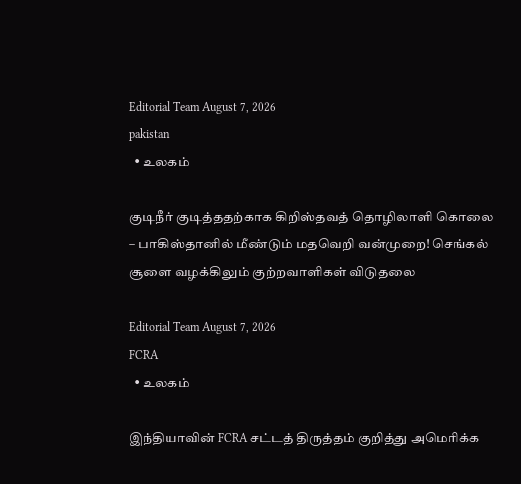Editorial Team August 7, 2026
pakistan
  • உலகம்

குடிநீர் குடித்ததற்காக கிறிஸ்தவத் தொழிலாளி கொலை – பாகிஸ்தானில் மீண்டும் மதவெறி வன்முறை! செங்கல் சூளை வழக்கிலும் குற்றவாளிகள் விடுதலை

Editorial Team August 7, 2026
FCRA
  • உலகம்

இந்தியாவின் FCRA சட்டத் திருத்தம் குறித்து அமெரிக்க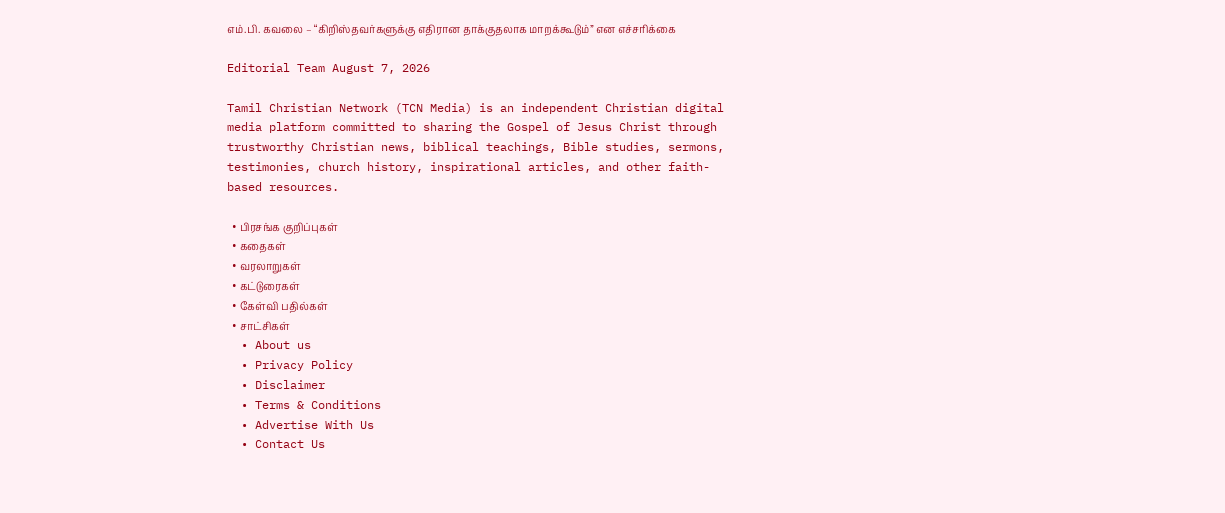எம்.பி. கவலை – “கிறிஸ்தவர்களுக்கு எதிரான தாக்குதலாக மாறக்கூடும்” என எச்சரிக்கை

Editorial Team August 7, 2026

Tamil Christian Network (TCN Media) is an independent Christian digital media platform committed to sharing the Gospel of Jesus Christ through trustworthy Christian news, biblical teachings, Bible studies, sermons, testimonies, church history, inspirational articles, and other faith-based resources.

  • பிரசங்க குறிப்புகள்
  • கதைகள்
  • வரலாறுகள்
  • கட்டுரைகள்
  • கேள்வி பதில்கள்
  • சாட்சிகள்
  • About us
  • Privacy Policy
  • Disclaimer
  • Terms & Conditions
  • Advertise With Us
  • Contact Us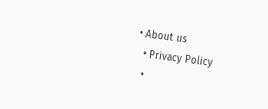• About us
  • Privacy Policy
  •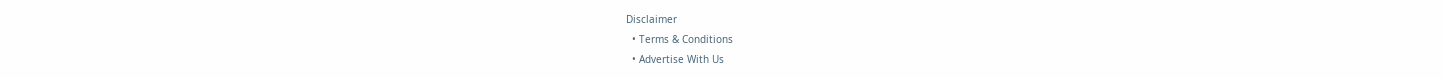Disclaimer
  • Terms & Conditions
  • Advertise With Us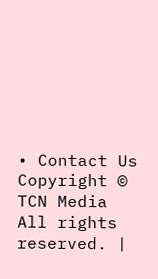• Contact Us
Copyright © TCN Media All rights reserved. |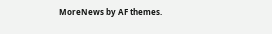MoreNews by AF themes.